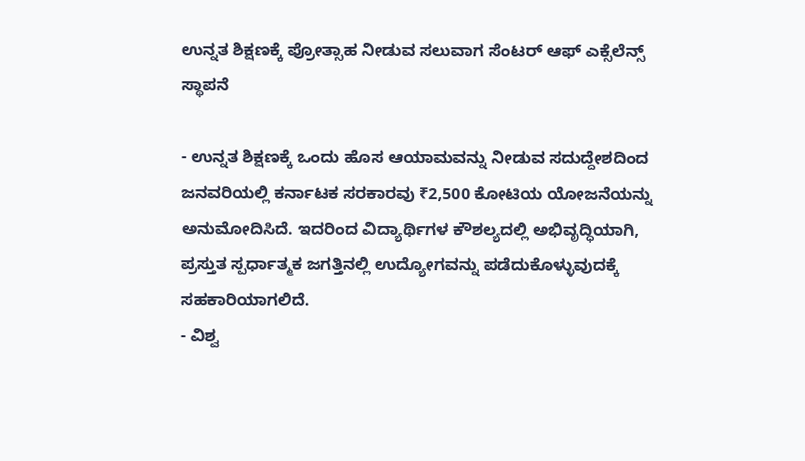ಉನ್ನತ ಶಿಕ್ಷಣಕ್ಕೆ ಪ್ರೋತ್ಸಾಹ ನೀಡುವ ಸಲುವಾಗ ಸೆಂಟರ್ ಆಫ್ ಎಕ್ಸೆಲೆನ್ಸ್ ಸ್ಥಾಪನೆ

- ಉನ್ನತ ಶಿಕ್ಷಣಕ್ಕೆ ಒಂದು ಹೊಸ ಆಯಾಮವನ್ನು ನೀಡುವ ಸದುದ್ದೇಶದಿಂದ ಜನವರಿಯಲ್ಲಿ ಕರ್ನಾಟಕ ಸರಕಾರವು ₹2,500 ಕೋಟಿಯ ಯೋಜನೆಯನ್ನು ಅನುಮೋದಿಸಿದೆ. ಇದರಿಂದ ವಿದ್ಯಾರ್ಥಿಗಳ ಕೌಶಲ್ಯದಲ್ಲಿ ಅಭಿವೃದ್ಧಿಯಾಗಿ, ಪ್ರಸ್ತುತ ಸ್ಪರ್ಧಾತ್ಮಕ ಜಗತ್ತಿನಲ್ಲಿ ಉದ್ಯೋಗವನ್ನು ಪಡೆದುಕೊಳ್ಳುವುದಕ್ಕೆ ಸಹಕಾರಿಯಾಗಲಿದೆ.
- ವಿಶ್ವ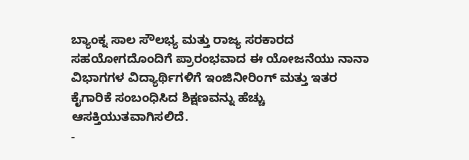ಬ್ಯಾಂಕ್ನ ಸಾಲ ಸೌಲಭ್ಯ ಮತ್ತು ರಾಜ್ಯ ಸರಕಾರದ ಸಹಯೋಗದೊಂದಿಗೆ ಪ್ರಾರಂಭವಾದ ಈ ಯೋಜನೆಯು ನಾನಾ ವಿಭಾಗಗಳ ವಿದ್ಯಾರ್ಥಿಗಳಿಗೆ ಇಂಜಿನೀರಿಂಗ್ ಮತ್ತು ಇತರ ಕೈಗಾರಿಕೆ ಸಂಬಂಧಿಸಿದ ಶಿಕ್ಷಣವನ್ನು ಹೆಚ್ಚು ಆಸಕ್ತಿಯುತವಾಗಿಸಲಿದೆ.
-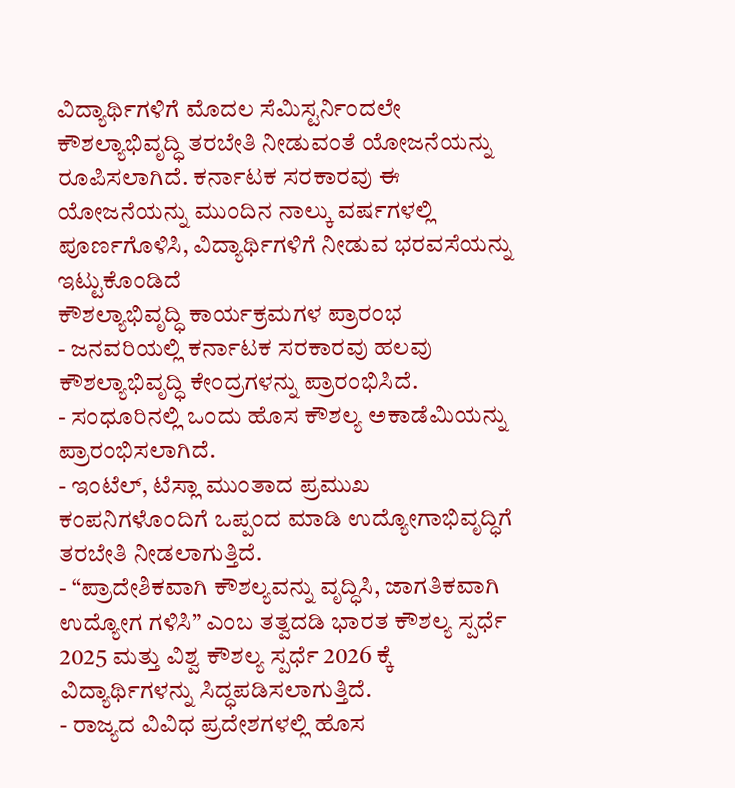ವಿದ್ಯಾರ್ಥಿಗಳಿಗೆ ಮೊದಲ ಸೆಮಿಸ್ಟರ್ನಿಂದಲೇ ಕೌಶಲ್ಯಾಭಿವೃದ್ಧಿ ತರಬೇತಿ ನೀಡುವಂತೆ ಯೋಜನೆಯನ್ನು ರೂಪಿಸಲಾಗಿದೆ. ಕರ್ನಾಟಕ ಸರಕಾರವು ಈ ಯೋಜನೆಯನ್ನು ಮುಂದಿನ ನಾಲ್ಕು ವರ್ಷಗಳಲ್ಲಿ ಪೂರ್ಣಗೊಳಿಸಿ, ವಿದ್ಯಾರ್ಥಿಗಳಿಗೆ ನೀಡುವ ಭರವಸೆಯನ್ನು ಇಟ್ಟುಕೊಂಡಿದೆ
ಕೌಶಲ್ಯಾಭಿವೃದ್ಧಿ ಕಾರ್ಯಕ್ರಮಗಳ ಪ್ರಾರಂಭ
- ಜನವರಿಯಲ್ಲಿ ಕರ್ನಾಟಕ ಸರಕಾರವು ಹಲವು ಕೌಶಲ್ಯಾಭಿವೃದ್ಧಿ ಕೇಂದ್ರಗಳನ್ನು ಪ್ರಾರಂಭಿಸಿದೆ.
- ಸಂಧೂರಿನಲ್ಲಿ ಒಂದು ಹೊಸ ಕೌಶಲ್ಯ ಅಕಾಡೆಮಿಯನ್ನು ಪ್ರಾರಂಭಿಸಲಾಗಿದೆ.
- ಇಂಟೆಲ್, ಟೆಸ್ಲಾ ಮುಂತಾದ ಪ್ರಮುಖ ಕಂಪನಿಗಳೊಂದಿಗೆ ಒಪ್ಪಂದ ಮಾಡಿ ಉದ್ಯೋಗಾಭಿವೃದ್ಧಿಗೆ ತರಬೇತಿ ನೀಡಲಾಗುತ್ತಿದೆ.
- “ಪ್ರಾದೇಶಿಕವಾಗಿ ಕೌಶಲ್ಯವನ್ನು ವೃದ್ಧಿಸಿ, ಜಾಗತಿಕವಾಗಿ ಉದ್ಯೋಗ ಗಳಿಸಿ” ಎಂಬ ತತ್ವದಡಿ ಭಾರತ ಕೌಶಲ್ಯ ಸ್ಪರ್ಧೆ 2025 ಮತ್ತು ವಿಶ್ವ ಕೌಶಲ್ಯ ಸ್ಪರ್ಧೆ 2026 ಕ್ಕೆ ವಿದ್ಯಾರ್ಥಿಗಳನ್ನು ಸಿದ್ಧಪಡಿಸಲಾಗುತ್ತಿದೆ.
- ರಾಜ್ಯದ ವಿವಿಧ ಪ್ರದೇಶಗಳಲ್ಲಿ ಹೊಸ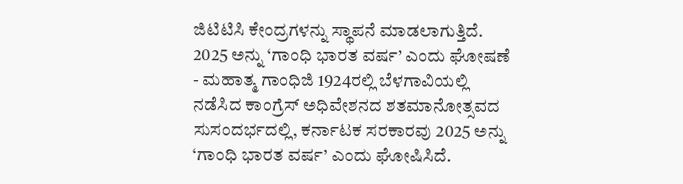ಜಿಟಿಟಿಸಿ ಕೇಂದ್ರಗಳನ್ನು ಸ್ಥಾಪನೆ ಮಾಡಲಾಗುತ್ತಿದೆ.
2025 ಅನ್ನು ‘ಗಾಂಧಿ ಭಾರತ ವರ್ಷ’ ಎಂದು ಘೋಷಣೆ
- ಮಹಾತ್ಮ ಗಾಂಧಿಜಿ 1924ರಲ್ಲಿ ಬೆಳಗಾವಿಯಲ್ಲಿ ನಡೆಸಿದ ಕಾಂಗ್ರೆಸ್ ಅಧಿವೇಶನದ ಶತಮಾನೋತ್ಸವದ ಸುಸಂದರ್ಭದಲ್ಲಿ, ಕರ್ನಾಟಕ ಸರಕಾರವು 2025 ಅನ್ನು ‘ಗಾಂಧಿ ಭಾರತ ವರ್ಷ’ ಎಂದು ಘೋಷಿಸಿದೆ.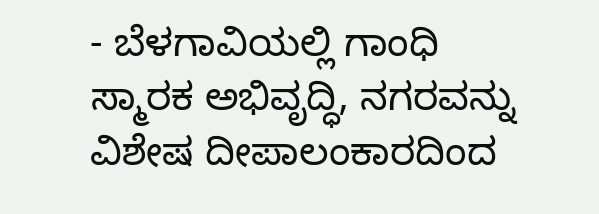- ಬೆಳಗಾವಿಯಲ್ಲಿ ಗಾಂಧಿ ಸ್ಮಾರಕ ಅಭಿವೃದ್ಧಿ, ನಗರವನ್ನು ವಿಶೇಷ ದೀಪಾಲಂಕಾರದಿಂದ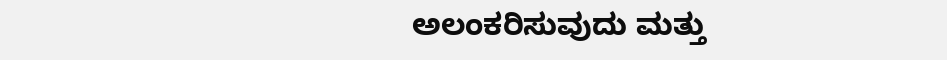ಅಲಂಕರಿಸುವುದು ಮತ್ತು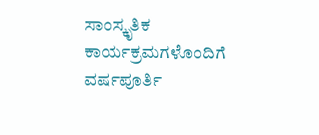ಸಾಂಸ್ಕೃತಿಕ ಕಾರ್ಯಕ್ರಮಗಳೊಂದಿಗೆ ವರ್ಷಪೂರ್ತಿ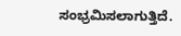ಸಂಭ್ರಮಿಸಲಾಗುತ್ತಿದೆ.